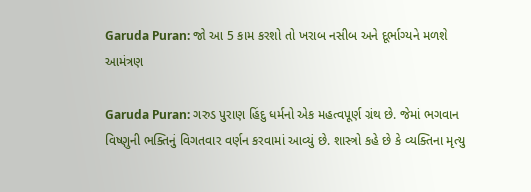Garuda Puran: જો આ 5 કામ કરશો તો ખરાબ નસીબ અને દૂર્ભાગ્યને મળશે આમંત્રણ

Garuda Puran: ગરુડ પુરાણ હિંદુ ધર્મનો એક મહત્વપૂર્ણ ગ્રંથ છે. જેમાં ભગવાન વિષ્ણુની ભક્તિનું વિગતવાર વર્ણન કરવામાં આવ્યું છે. શાસ્ત્રો કહે છે કે વ્યક્તિના મૃત્યુ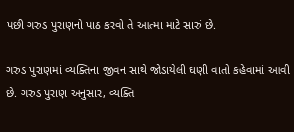પછી ગરુડ પુરાણનો પાઠ કરવો તે આત્મા માટે સારું છે.

ગરુડ પુરાણમાં વ્યક્તિના જીવન સાથે જોડાયેલી ઘણી વાતો કહેવામાં આવી છે. ગરુડ પુરાણ અનુસાર, વ્યક્તિ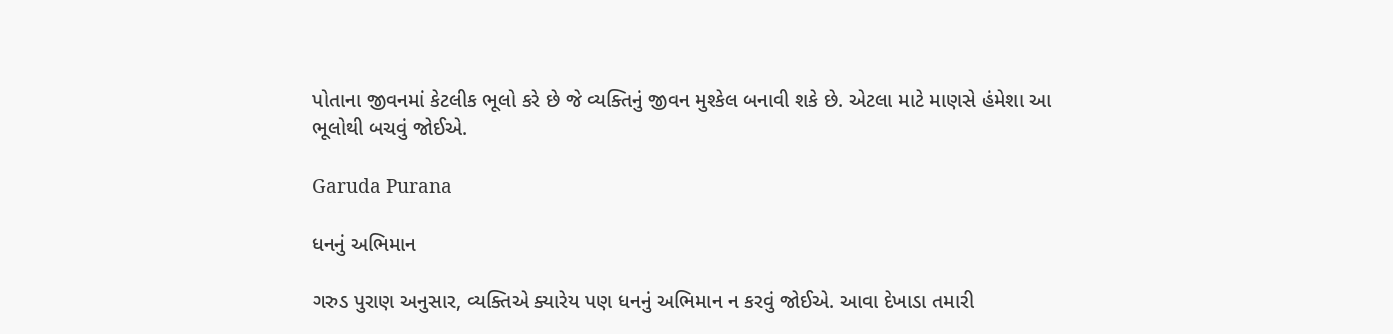પોતાના જીવનમાં કેટલીક ભૂલો કરે છે જે વ્યક્તિનું જીવન મુશ્કેલ બનાવી શકે છે. એટલા માટે માણસે હંમેશા આ ભૂલોથી બચવું જોઈએ.

Garuda Purana

ધનનું અભિમાન

ગરુડ પુરાણ અનુસાર, વ્યક્તિએ ક્યારેય પણ ધનનું અભિમાન ન કરવું જોઈએ. આવા દેખાડા તમારી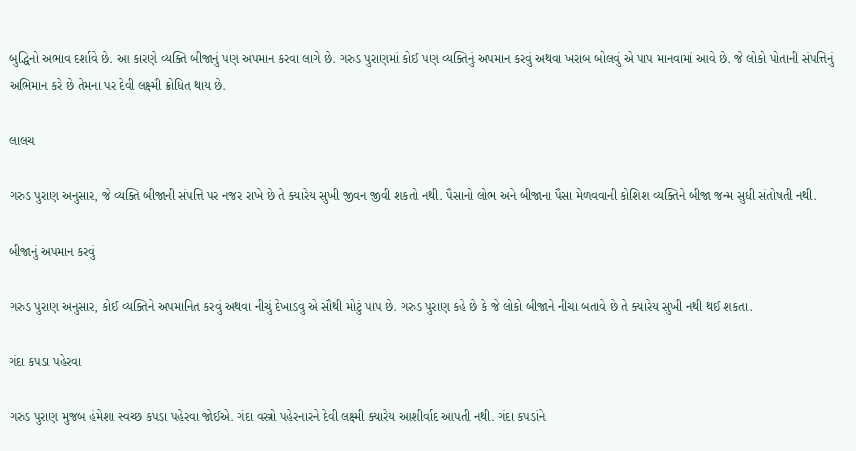બુદ્ધિનો અભાવ દર્શાવે છે. આ કારણે વ્યક્તિ બીજાનું પણ અપમાન કરવા લાગે છે. ગરુડ પુરાણમાં કોઈ પણ વ્યક્તિનું અપમાન કરવું અથવા ખરાબ બોલવું એ પાપ માનવામાં આવે છે. જે લોકો પોતાની સંપત્તિનું અભિમાન કરે છે તેમના પર દેવી લક્ષ્મી ક્રોધિત થાય છે.

લાલચ

ગરુડ પુરાણ અનુસાર, જે વ્યક્તિ બીજાની સંપત્તિ પર નજર રાખે છે તે ક્યારેય સુખી જીવન જીવી શકતો નથી. પૈસાનો લોભ અને બીજાના પૈસા મેળવવાની કોશિશ વ્યક્તિને બીજા જન્મ સુધી સંતોષતી નથી.

બીજાનું અપમાન કરવું

ગરુડ પુરાણ અનુસાર, કોઈ વ્યક્તિને અપમાનિત કરવું અથવા નીચું દેખાડવુ એ સૌથી મોટું પાપ છે. ગરુડ પુરાણ કહે છે કે જે લોકો બીજાને નીચા બતાવે છે તે ક્યારેય સુખી નથી થઈ શકતા.

ગંદા કપડા પહેરવા

ગરુડ પુરાણ મુજબ હંમેશા સ્વચ્છ કપડા પહેરવા જોઈએ. ગંદા વસ્ત્રો પહેરનારને દેવી લક્ષ્મી ક્યારેય આશીર્વાદ આપતી નથી. ગંદા કપડાંને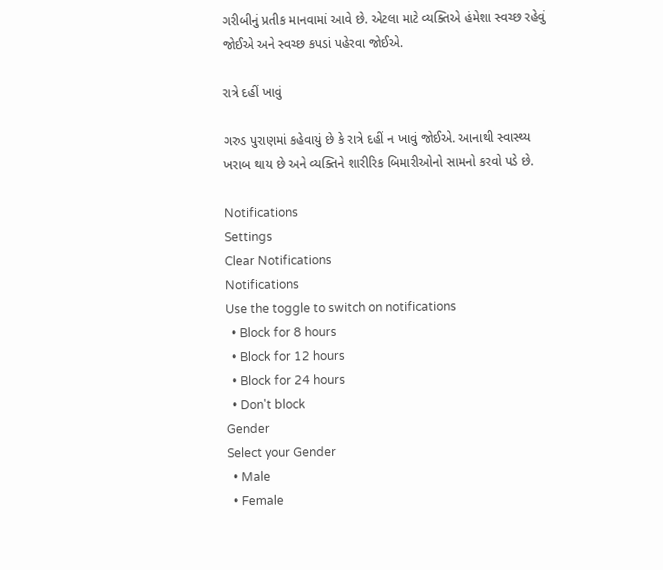ગરીબીનું પ્રતીક માનવામાં આવે છે. એટલા માટે વ્યક્તિએ હંમેશા સ્વચ્છ રહેવું જોઈએ અને સ્વચ્છ કપડાં પહેરવા જોઈએ.

રાત્રે દહીં ખાવું

ગરુડ પુરાણમાં કહેવાયું છે કે રાત્રે દહીં ન ખાવું જોઈએ. આનાથી સ્વાસ્થ્ય ખરાબ થાય છે અને વ્યક્તિને શારીરિક બિમારીઓનો સામનો કરવો પડે છે.

Notifications
Settings
Clear Notifications
Notifications
Use the toggle to switch on notifications
  • Block for 8 hours
  • Block for 12 hours
  • Block for 24 hours
  • Don't block
Gender
Select your Gender
  • Male
  • Female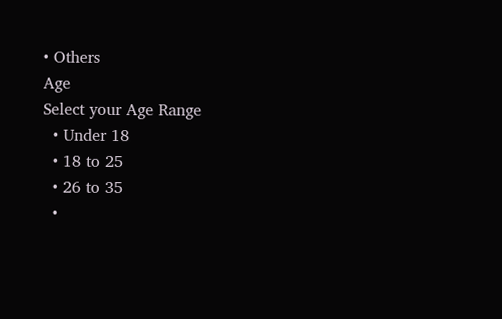• Others
Age
Select your Age Range
  • Under 18
  • 18 to 25
  • 26 to 35
  •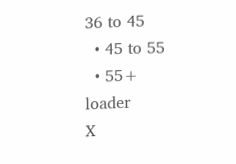36 to 45
  • 45 to 55
  • 55+
loader
X